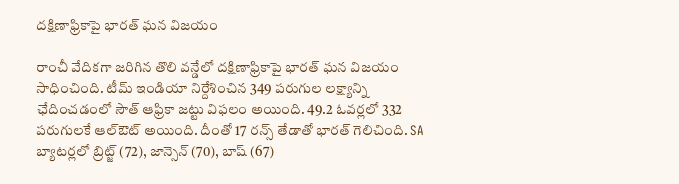దక్షిణాఫ్రికాపై భారత్ ఘన విజయం

రాంచీ వేదికగా జరిగిన తొలి వన్డేలో దక్షిణాఫ్రికాపై భారత్ ఘన విజయం సాధించింది. టీమ్ ఇండియా నిర్దేశించిన 349 పరుగుల లక్ష్యాన్ని ఛేదించడంలో సౌత్ ఆఫ్రికా జట్టు విఫలం అయింది. 49.2 ఓవర్లలో 332 పరుగులకే ఆల్ఔట్ అయింది. దీంతో 17 రన్స్ తేడాతో భారత్ గెలిచింది. SA బ్యాటర్లలో బ్రిట్జ్ (72), జాన్సెన్ (70), బాష్ (67)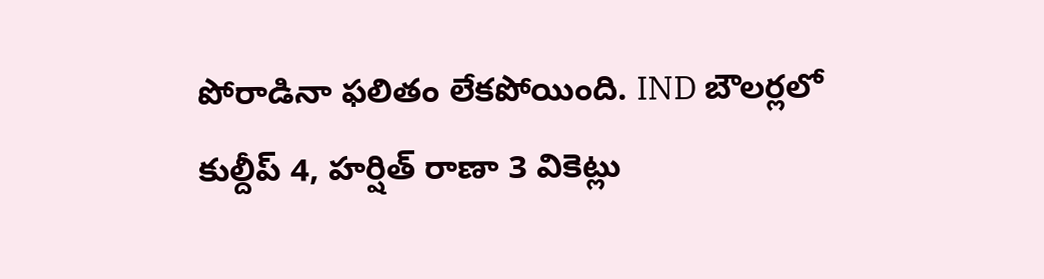పోరాడినా ఫలితం లేకపోయింది. IND బౌలర్లలో కుల్దీప్ 4, హర్షిత్ రాణా 3 వికెట్లు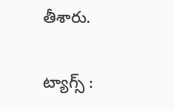తీశారు.

ట్యాగ్స్ :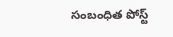సంబంధిత పోస్ట్